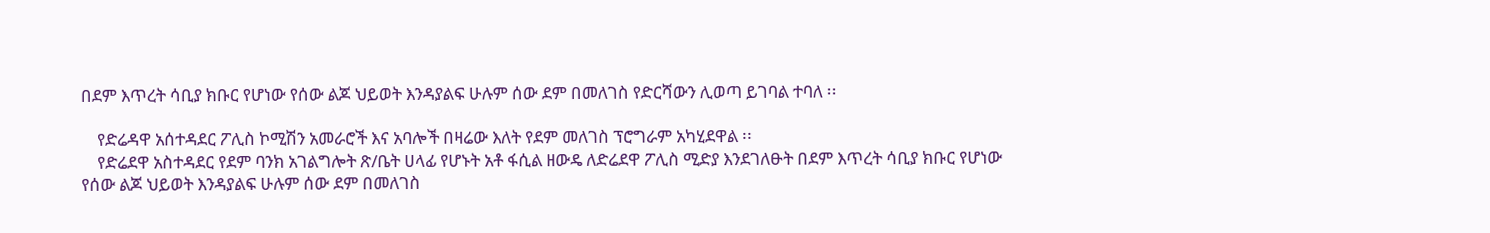በደም እጥረት ሳቢያ ክቡር የሆነው የሰው ልጆ ህይወት እንዳያልፍ ሁሉም ሰው ደም በመለገስ የድርሻውን ሊወጣ ይገባል ተባለ ፡፡

    የድሬዳዋ አሰተዳደር ፖሊስ ኮሚሽን አመራሮች እና አባሎች በዛሬው እለት የደም መለገስ ፕሮግራም አካሂደዋል ፡፡
    የድሬደዋ አስተዳደር የደም ባንክ አገልግሎት ጽ/ቤት ሀላፊ የሆኑት አቶ ፋሲል ዘውዴ ለድሬደዋ ፖሊስ ሚድያ እንደገለፁት በደም እጥረት ሳቢያ ክቡር የሆነው የሰው ልጆ ህይወት እንዳያልፍ ሁሉም ሰው ደም በመለገስ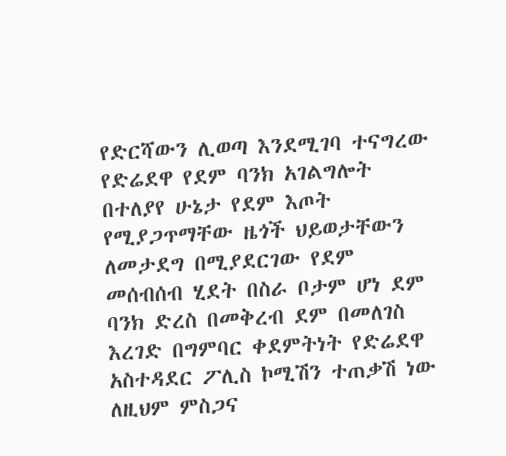የድርሻውን ሊወጣ እንደሚገባ ተናግረው የድሬደዋ የደም ባንክ አገልግሎት በተለያየ ሁኔታ የደም እጦት የሚያጋጥማቸው ዜጎች ህይወታቸውን ለመታደግ በሚያደርገው የደም መሰብሰብ ሂደት በስራ ቦታም ሆነ ደም ባንክ ድረስ በመቅረብ ደም በመለገስ እረገድ በግምባር ቀደምትነት የድሬደዋ አስተዳደር ፖሊስ ኮሚሽን ተጠቃሽ ነው ለዚህም ምስጋና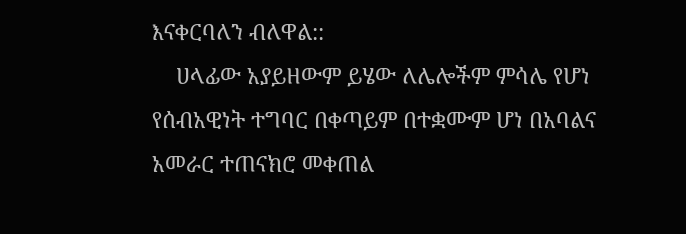እናቀርባለን ብለዋል::
    ሀላፊው አያይዘውም ይሄው ለሌሎችም ምሳሌ የሆነ የሰብአዊነት ተግባር በቀጣይም በተቋሙም ሆነ በአባልና አመራር ተጠናክሮ መቀጠል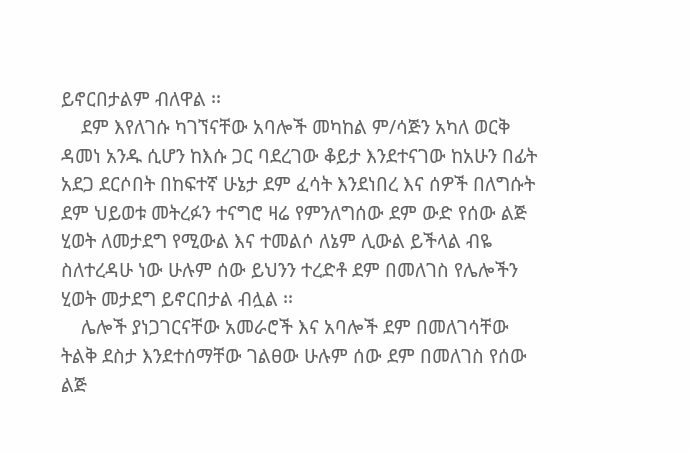ይኖርበታልም ብለዋል ፡፡
    ደም እየለገሱ ካገኘናቸው አባሎች መካከል ም/ሳጅን አካለ ወርቅ ዳመነ አንዱ ሲሆን ከእሱ ጋር ባደረገው ቆይታ እንደተናገው ከአሁን በፊት አደጋ ደርሶበት በከፍተኛ ሁኔታ ደም ፈሳት እንደነበረ እና ሰዎች በለግሱት ደም ህይወቱ መትረፉን ተናግሮ ዛሬ የምንለግሰው ደም ውድ የሰው ልጅ ሂወት ለመታደግ የሚውል እና ተመልሶ ለኔም ሊውል ይችላል ብዬ ስለተረዳሁ ነው ሁሉም ሰው ይህንን ተረድቶ ደም በመለገስ የሌሎችን ሂወት መታደግ ይኖርበታል ብሏል ፡፡
    ሌሎች ያነጋገርናቸው አመራሮች እና አባሎች ደም በመለገሳቸው ትልቅ ደስታ እንደተሰማቸው ገልፀው ሁሉም ሰው ደም በመለገስ የሰው ልጅ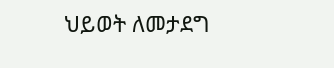ህይወት ለመታደግ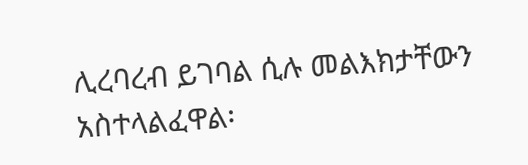ሊረባረብ ይገባል ሲሉ መልእክታቸውን አስተላልፈዋል፡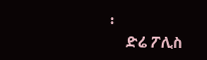፡
    ድሬ ፖሊስ